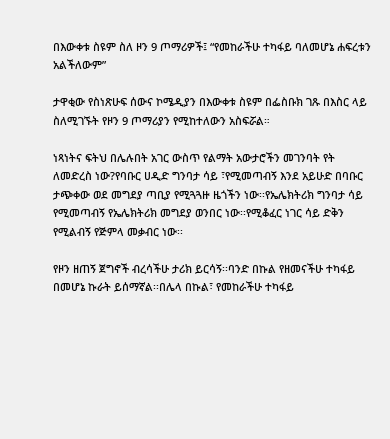በእውቀቱ ስዩም ስለ ዞን 9 ጦማሪዎች፤ “የመከራችሁ ተካፋይ ባለመሆኔ ሐፍረቱን አልችለውም”

ታዋቂው የስነጽሁፍ ሰውና ኮሜዲያን በእውቀቱ ስዩም በፌስቡክ ገጹ በእስር ላይ ስለሚገኙት የዞን 9 ጦማሪያን የሚከተለውን አስፍሯል።

ነጻነትና ፍትህ በሌሉበት አገር ውስጥ የልማት አውታሮችን መገንባት የት ለመድረስ ነው?የባቡር ሀዲድ ግንባታ ሳይ ፣የሚመጣብኝ እንደ አይሁድ በባቡር ታጭቀው ወደ መግደያ ጣቢያ የሚጓጓዙ ዜጎችን ነው፡፡የኤሌክትሪክ ግንባታ ሳይ የሚመጣብኝ የኤሌክትሪክ መግደያ ወንበር ነው፡፡የሚቆፈር ነገር ሳይ ድቅን የሚልብኝ የጅምላ መቃብር ነው፡፡

የዞን ዘጠኝ ጀግኖች ብረሳችሁ ታሪክ ይርሳኝ፡፡ባንድ በኩል የዘመናችሁ ተካፋይ በመሆኔ ኩራት ይሰማኛል፡፡በሌላ በኩል፣ የመከራችሁ ተካፋይ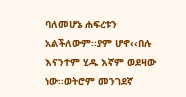ባለመሆኔ ሐፍረቱን አልችለውም፡፡ያም ሆኖ‹‹በሉ እናንተም ሂዱ እኛም ወደዛው ነው፡፡ወትሮም መንገደኛ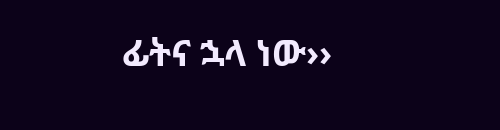ፊትና ኋላ ነው››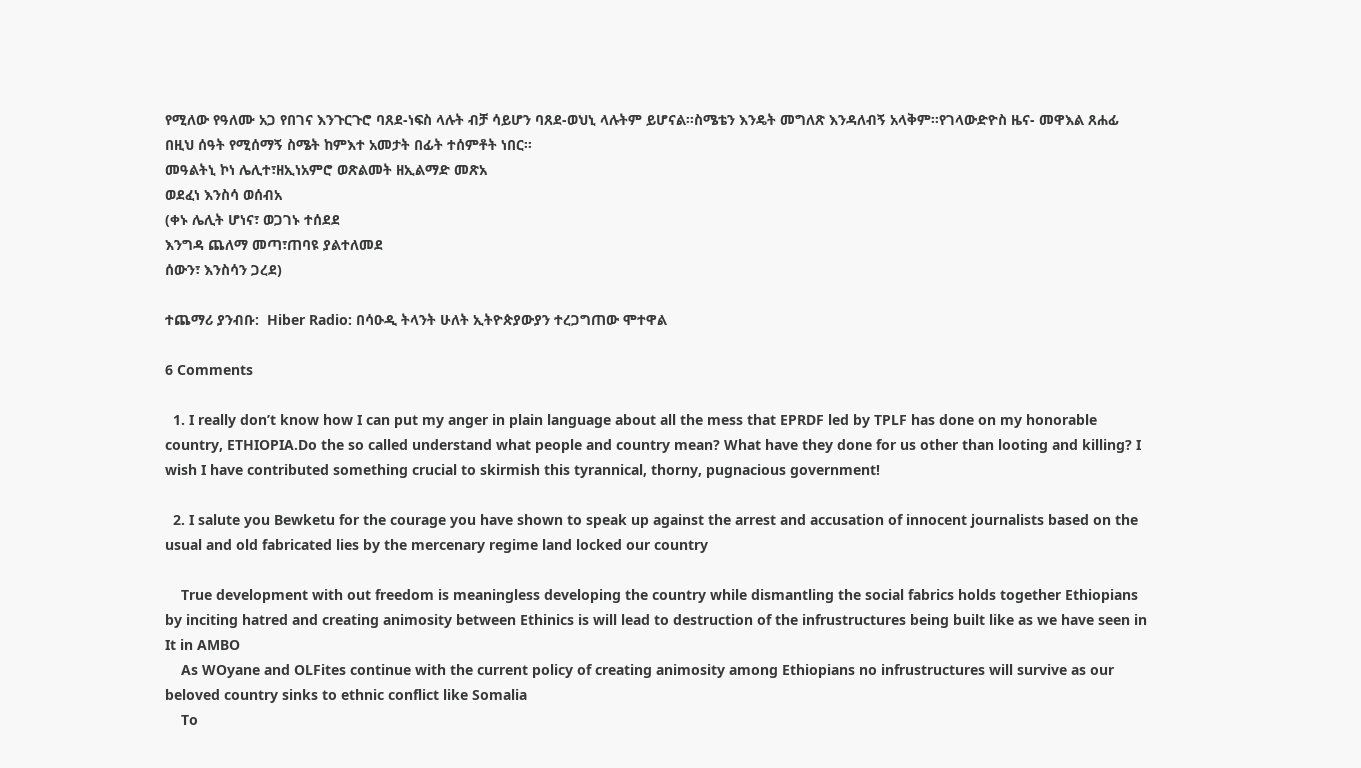የሚለው የዓለሙ አጋ የበገና እንጉርጉሮ ባጸደ-ነፍስ ላሉት ብቻ ሳይሆን ባጸደ-ወህኒ ላሉትም ይሆናል፡፡ስሜቴን እንዴት መግለጽ እንዳለብኝ አላቅም፡፡የገላውድዮስ ዜና- መዋእል ጸሐፊ በዚህ ሰዓት የሚሰማኝ ስሜት ከምእተ አመታት በፊት ተሰምቶት ነበር፡፡
መዓልትኒ ኮነ ሌሊተ፣ዘኢነአምሮ ወጽልመት ዘኢልማድ መጽአ
ወደፈነ እንስሳ ወሰብአ
(ቀኑ ሌሊት ሆነና፣ ወጋገኑ ተሰደደ
እንግዳ ጨለማ መጣ፣ጠባዩ ያልተለመደ
ሰውን፣ እንስሳን ጋረደ)

ተጨማሪ ያንብቡ:  Hiber Radio: በሳዑዲ ትላንት ሁለት ኢትዮጵያውያን ተረጋግጠው ሞተዋል

6 Comments

  1. I really don’t know how I can put my anger in plain language about all the mess that EPRDF led by TPLF has done on my honorable country, ETHIOPIA.Do the so called understand what people and country mean? What have they done for us other than looting and killing? I wish I have contributed something crucial to skirmish this tyrannical, thorny, pugnacious government!

  2. I salute you Bewketu for the courage you have shown to speak up against the arrest and accusation of innocent journalists based on the usual and old fabricated lies by the mercenary regime land locked our country

    True development with out freedom is meaningless developing the country while dismantling the social fabrics holds together Ethiopians by inciting hatred and creating animosity between Ethinics is will lead to destruction of the infrustructures being built like as we have seen in It in AMBO
    As WOyane and OLFites continue with the current policy of creating animosity among Ethiopians no infrustructures will survive as our beloved country sinks to ethnic conflict like Somalia
    To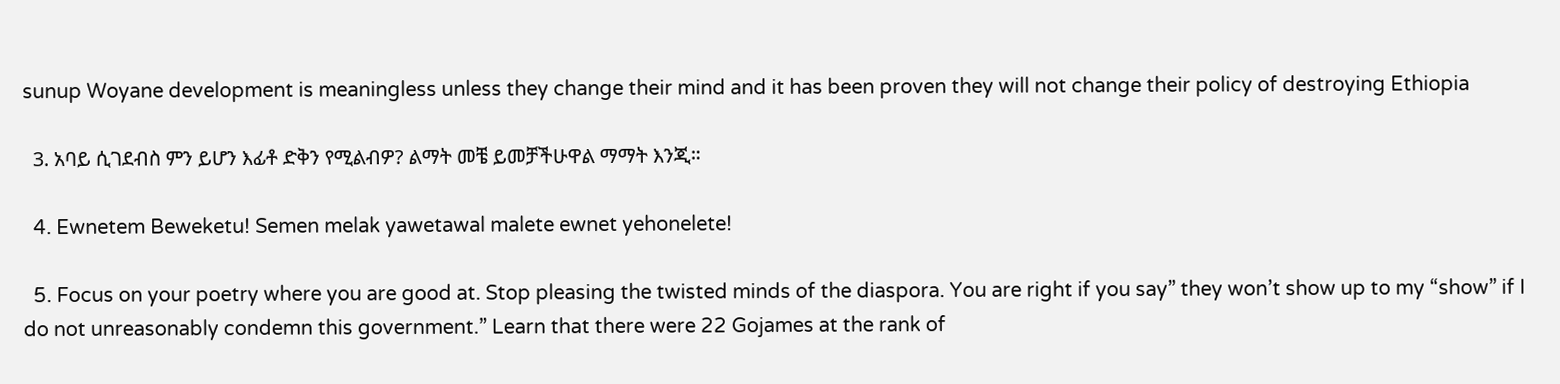sunup Woyane development is meaningless unless they change their mind and it has been proven they will not change their policy of destroying Ethiopia

  3. አባይ ሲገደብስ ምን ይሆን እፊቶ ድቅን የሚልብዎ? ልማት መቼ ይመቻችሁዋል ማማት እንጂ።

  4. Ewnetem Beweketu! Semen melak yawetawal malete ewnet yehonelete!

  5. Focus on your poetry where you are good at. Stop pleasing the twisted minds of the diaspora. You are right if you say” they won’t show up to my “show” if I do not unreasonably condemn this government.” Learn that there were 22 Gojames at the rank of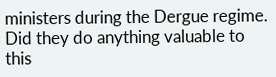ministers during the Dergue regime. Did they do anything valuable to this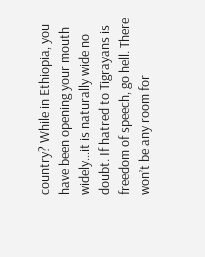country? While in Ethiopia, you have been opening your mouth widely…it is naturally wide no doubt. If hatred to Tigrayans is freedom of speech, go hell. There won’t be any room for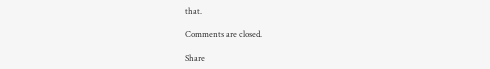that.

Comments are closed.

Share